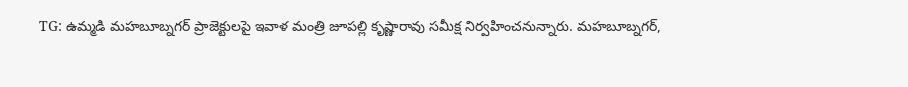TG: ఉమ్మడి మహబూబ్నగర్ ప్రాజెక్టులపై ఇవాళ మంత్రి జూపల్లి కృష్ణారావు సమీక్ష నిర్వహించనున్నారు. మహబూబ్నగర్,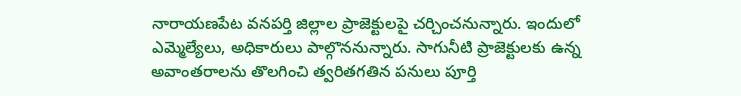నారాయణపేట వనపర్తి జిల్లాల ప్రాజెక్టులపై చర్చించనున్నారు. ఇందులో ఎమ్మెల్యేలు, అధికారులు పాల్గొననున్నారు. సాగునీటి ప్రాజెక్టులకు ఉన్న అవాంతరాలను తొలగించి త్వరితగతిన పనులు పూర్తి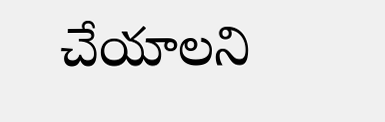చేయాలని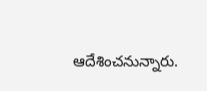ఆదేశించనున్నారు.